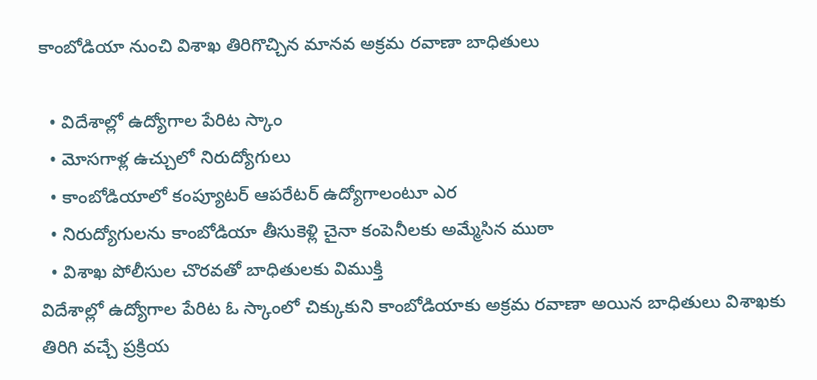కాంబోడియా నుంచి విశాఖ తిరిగొచ్చిన మానవ అక్రమ రవాణా బాధితులు

  • విదేశాల్లో ఉద్యోగాల పేరిట స్కాం
  • మోసగాళ్ల ఉచ్చులో నిరుద్యోగులు
  • కాంబోడియాలో కంప్యూటర్ ఆపరేటర్ ఉద్యోగాలంటూ ఎర
  • నిరుద్యోగులను కాంబోడియా తీసుకెళ్లి చైనా కంపెనీలకు అమ్మేసిన ముఠా
  • విశాఖ పోలీసుల చొరవతో బాధితులకు విముక్తి
విదేశాల్లో ఉద్యోగాల పేరిట ఓ స్కాంలో చిక్కుకుని కాంబోడియాకు అక్రమ రవాణా అయిన బాధితులు విశాఖకు తిరిగి వచ్చే ప్రక్రియ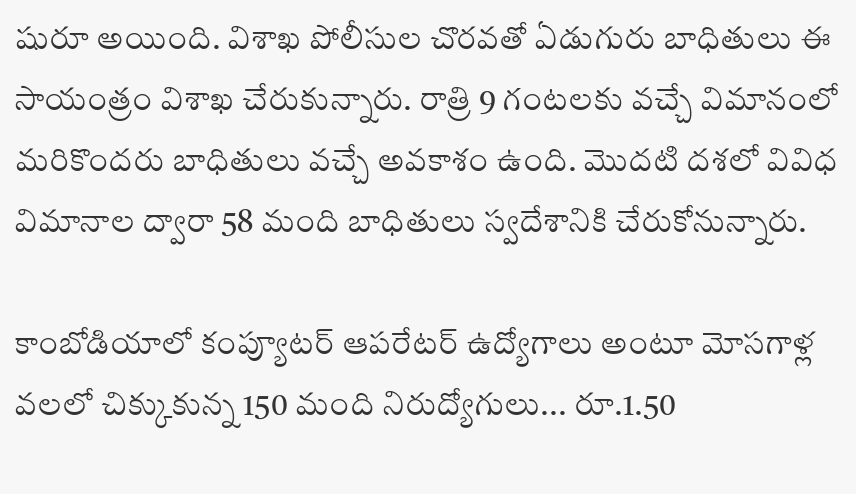షురూ అయింది. విశాఖ పోలీసుల చొరవతో ఏడుగురు బాధితులు ఈ సాయంత్రం విశాఖ చేరుకున్నారు. రాత్రి 9 గంటలకు వచ్చే విమానంలో మరికొందరు బాధితులు వచ్చే అవకాశం ఉంది. మొదటి దశలో వివిధ విమానాల ద్వారా 58 మంది బాధితులు స్వదేశానికి చేరుకోనున్నారు.

కాంబోడియాలో కంప్యూటర్ ఆపరేటర్ ఉద్యోగాలు అంటూ మోసగాళ్ల వలలో చిక్కుకున్న 150 మంది నిరుద్యోగులు... రూ.1.50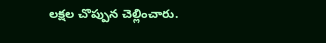లక్షల చొప్పున చెల్లించారు.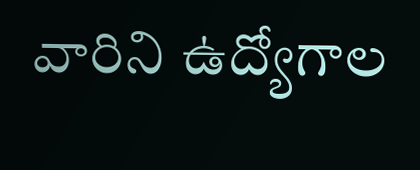వారిని ఉద్యోగాల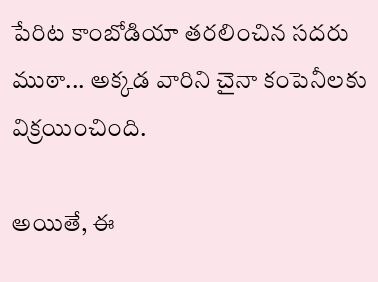పేరిట కాంబోడియా తరలించిన సదరు ముఠా... అక్కడ వారిని చైనా కంపెనీలకు విక్రయించింది.

అయితే, ఈ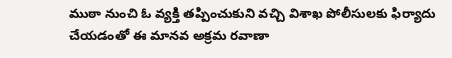ముఠా నుంచి ఓ వ్యక్తి తప్పించుకుని వచ్చి విశాఖ పోలీసులకు ఫిర్యాదు చేయడంతో ఈ మానవ అక్రమ రవాణా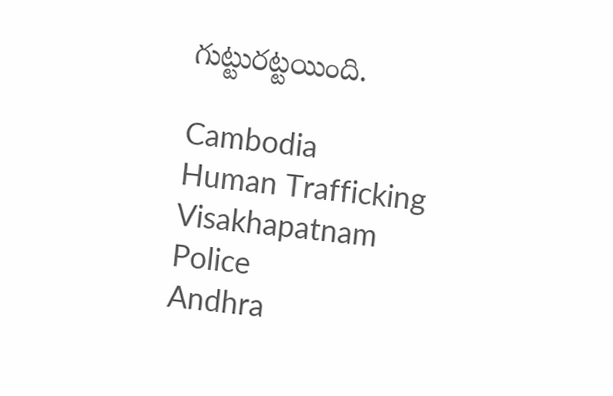గుట్టురట్టయింది.

Cambodia
Human Trafficking
Visakhapatnam
Police
Andhra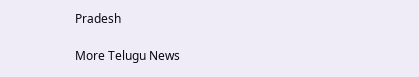Pradesh

More Telugu News